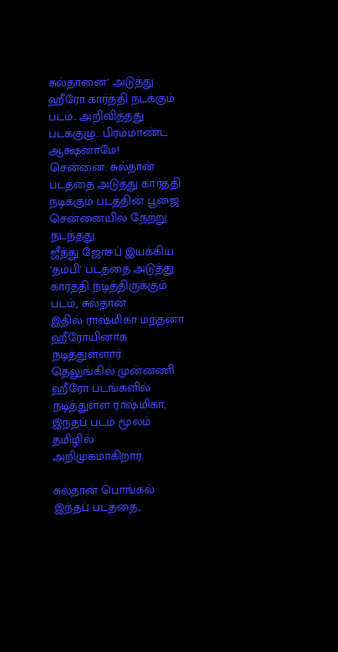சுல்தானை' அடுத்து ஹீரோ கார்த்தி நடக்கும் படம்.. அறிவித்தது படக்குழு.. பிரம்மாண்ட ஆக்ஷனாமே!
சென்னை: சுல்தான் படத்தை அடுத்து கார்த்தி நடிக்கும் படத்தின் பூஜை சென்னையில் நேற்று நடந்தது.
ஜீத்து ஜோசப் இயக்கிய 'தம்பி' படத்தை அடுத்து கார்த்தி நடித்திருக்கும் படம், சுல்தான்.
இதில் ராஷ்மிகா மந்தனா ஹீரோயினாக நடித்துள்ளார். தெலுங்கில் முன்னணி ஹீரோ படங்களில் நடித்துள்ள ராஷ்மிகா, இந்தப் படம் மூலம் தமிழில் அறிமுகமாகிறார்.

சுல்தான் பொங்கல்
இந்தப் படத்தை,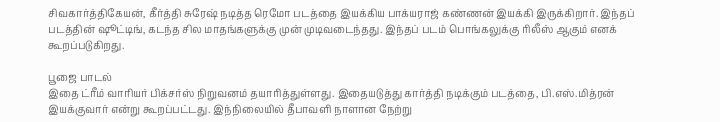சிவகார்த்திகேயன், கீர்த்தி சுரேஷ் நடித்த ரெமோ படத்தை இயக்கிய பாக்யராஜ் கண்ணன் இயக்கி இருக்கிறார். இந்தப் படத்தின் ஷூட்டிங், கடந்த சில மாதங்களுக்கு முன் முடிவடைந்தது. இந்தப் படம் பொங்கலுக்கு ரிலீஸ் ஆகும் எனக் கூறப்படுகிறது.

பூஜை பாடல்
இதை ட்ரீம் வாரியர் பிக்சர்ஸ் நிறுவனம் தயாரித்துள்ளது. இதையடுத்து கார்த்தி நடிக்கும் படத்தை, பி.எஸ்.மித்ரன் இயக்குவார் என்று கூறப்பட்டது. இந்நிலையில் தீபாவளி நாளான நேற்று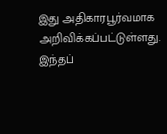இது அதிகாரபூர்வமாக அறிவிக்கப்பட்டுள்ளது. இந்தப்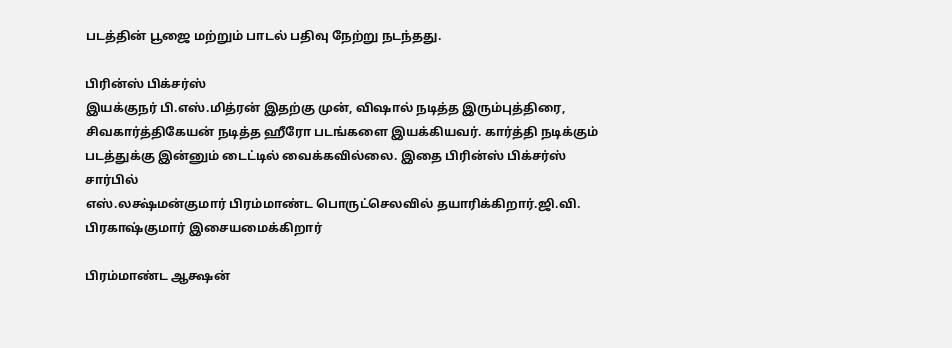படத்தின் பூஜை மற்றும் பாடல் பதிவு நேற்று நடந்தது.

பிரின்ஸ் பிக்சர்ஸ்
இயக்குநர் பி.எஸ்.மித்ரன் இதற்கு முன், விஷால் நடித்த இரும்புத்திரை, சிவகார்த்திகேயன் நடித்த ஹீரோ படங்களை இயக்கியவர். கார்த்தி நடிக்கும் படத்துக்கு இன்னும் டைட்டில் வைக்கவில்லை. இதை பிரின்ஸ் பிக்சர்ஸ் சார்பில்
எஸ்.லக்ஷ்மன்குமார் பிரம்மாண்ட பொருட்செலவில் தயாரிக்கிறார்.ஜி.வி. பிரகாஷ்குமார் இசையமைக்கிறார்

பிரம்மாண்ட ஆக்ஷன்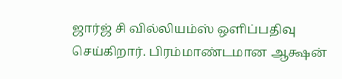ஜார்ஜ் சி வில்லியம்ஸ் ஒளிப்பதிவு செய்கிறார். பிரம்மாண்டமான ஆக்ஷன்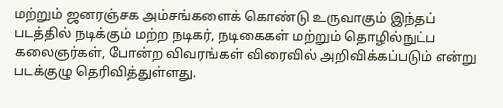மற்றும் ஜனரஞ்சக அம்சங்களைக் கொண்டு உருவாகும் இந்தப் படத்தில் நடிக்கும் மற்ற நடிகர், நடிகைகள் மற்றும் தொழில்நுட்ப கலைஞர்கள், போன்ற விவரங்கள் விரைவில் அறிவிக்கப்படும் என்று படக்குழு தெரிவித்துள்ளது.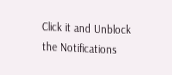Click it and Unblock the Notifications